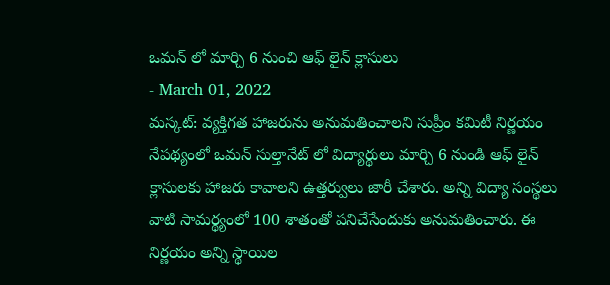ఒమన్ లో మార్చి 6 నుంచి ఆఫ్ లైన్ క్లాసులు
- March 01, 2022
మస్కట్: వ్యక్తిగత హాజరును అనుమతించాలని సుప్రీం కమిటీ నిర్ణయం నేపథ్యంలో ఒమన్ సుల్తానేట్ లో విద్యార్థులు మార్చి 6 నుండి ఆఫ్ లైన్ క్లాసులకు హాజరు కావాలని ఉత్తర్వులు జారీ చేశారు. అన్ని విద్యా సంస్థలు వాటి సామర్థ్యంలో 100 శాతంతో పనిచేసేందుకు అనుమతించారు. ఈ నిర్ణయం అన్ని స్థాయిల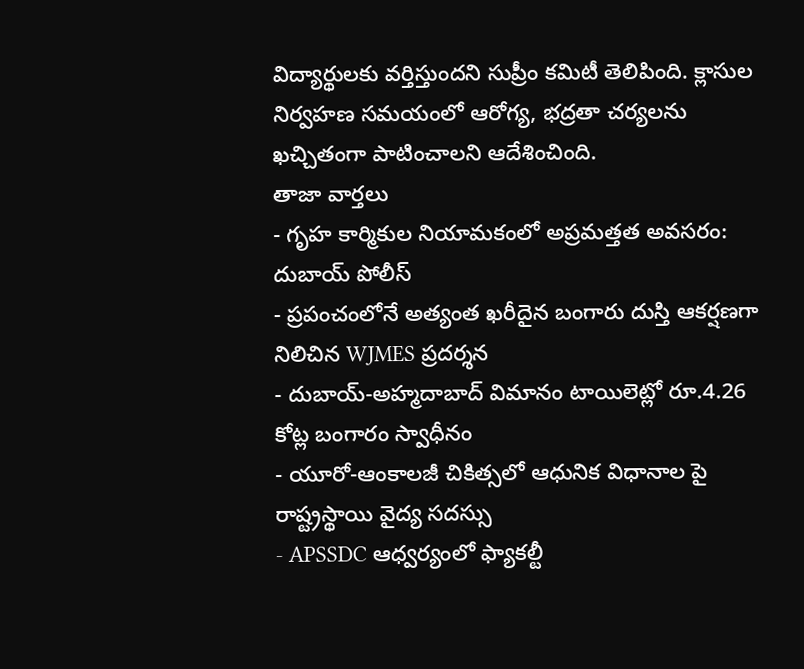విద్యార్థులకు వర్తిస్తుందని సుప్రీం కమిటీ తెలిపింది. క్లాసుల నిర్వహణ సమయంలో ఆరోగ్య, భద్రతా చర్యలను ఖచ్చితంగా పాటించాలని ఆదేశించింది.
తాజా వార్తలు
- గృహ కార్మికుల నియామకంలో అప్రమత్తత అవసరం: దుబాయ్ పోలీస్
- ప్రపంచంలోనే అత్యంత ఖరీదైన బంగారు దుస్తి ఆకర్షణగా నిలిచిన WJMES ప్రదర్శన
- దుబాయ్-అహ్మదాబాద్ విమానం టాయిలెట్లో రూ.4.26 కోట్ల బంగారం స్వాధీనం
- యూరో-ఆంకాలజీ చికిత్సలో ఆధునిక విధానాల పై రాష్ట్రస్థాయి వైద్య సదస్సు
- APSSDC ఆధ్వర్యంలో ఫ్యాకల్టీ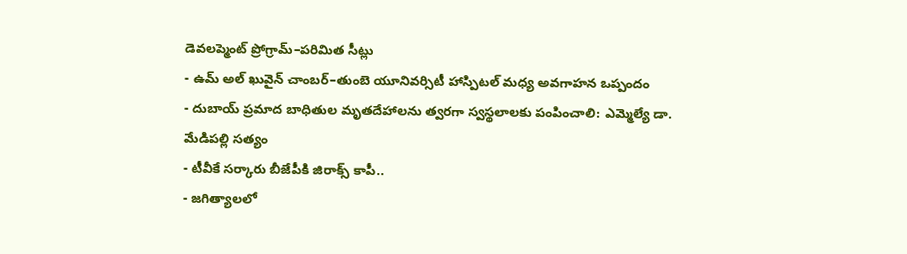డెవలప్మెంట్ ప్రోగ్రామ్–పరిమిత సీట్లు
- ఉమ్ అల్ ఖువైన్ చాంబర్–తుంబె యూనివర్సిటీ హాస్పిటల్ మధ్య అవగాహన ఒప్పందం
- దుబాయ్ ప్రమాద బాధితుల మృతదేహాలను త్వరగా స్వస్థలాలకు పంపించాలి: ఎమ్మెల్యే డా. మేడిపల్లి సత్యం
- టీవీకే సర్కారు బీజేపీకి జిరాక్స్ కాపీ..
- జగిత్యాలలో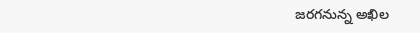జరగనున్న అఖిల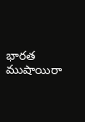భారత ముషాయిరా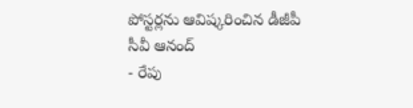పోస్టర్లను ఆవిష్కరించిన డీజీపీ సీవీ ఆనంద్
- రేపు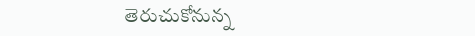తెరుచుకోనున్న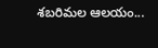శబరిమల ఆలయం...